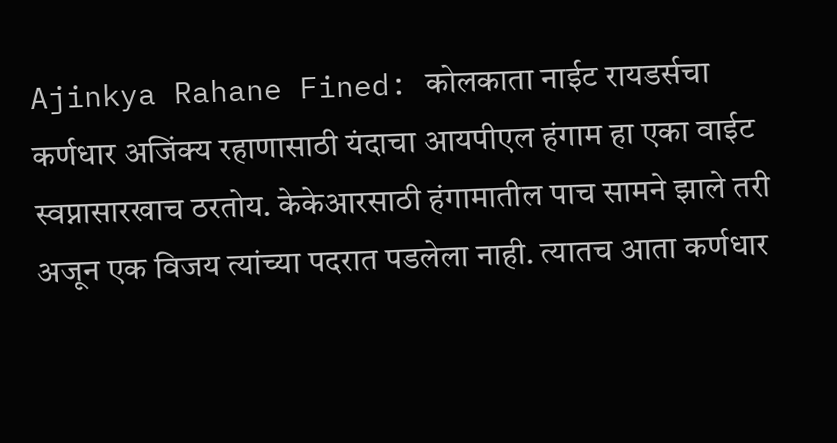Ajinkya Rahane Fined: कोलकाता नाईट रायडर्सचा कर्णधार अजिंक्य रहाणासाठी यंदाचा आयपीएल हंगाम हा एका वाईट स्वप्नासारखाच ठरतोय. केकेआरसाठी हंगामातील पाच सामने झाले तरी अजून एक विजय त्यांच्या पदरात पडलेला नाही. त्यातच आता कर्णधार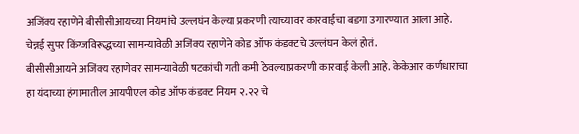अजिंक्य रहाणेने बीसीसीआयच्या नियमांचे उल्लघंन केल्या प्रकरणी त्याच्यावर कारवाईचा बडगा उगारण्यात आला आहे. चेन्नई सुपर किंग्जविरूद्धच्या सामन्यावेळी अजिंक्य रहाणेने कोड ऑफ कंडक्टचे उल्लंघन केलं होतं.
बीसीसीआयने अजिंक्य रहाणेवर सामन्यावेळी षटकांची गती कमी ठेवल्याप्रकरणी कारवाई केली आहे. केकेआर कर्णधाराचा हा यंदाच्या हंगामातील आयपीएल कोड ऑफ कंडक्ट नियम २.२२ चे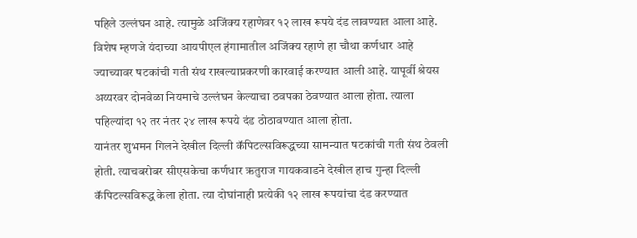पहिले उल्लंघन आहे. त्यामुळे अजिंक्य रहाणेवर १२ लाख रूपये दंड लावण्यात आला आहे.
विशेष म्हणजे यंदाच्या आयपीएल हंगामातील अजिंक्य रहाणे हा चौथा कर्णधार आहे ज्याच्यावर षटकांची गती संथ राखल्याप्रकरणी कारवाई करण्यात आली आहे. यापूर्वी श्रेयस अय्यरवर दोनवेळा नियमाचे उल्लंघन केल्याचा ठवपका ठेवण्यात आला होता. त्याला पहिल्यांदा १२ तर नंतर २४ लाख रूपये दंड ठोठावण्यात आला होता.
यानंतर शुभमन गिलने देखील दिल्ली कॅपिटल्सविरूद्धच्या सामन्यात षटकांची गती संथ ठेवली होती. त्याचबरोबर सीएसकेचा कर्णधार ऋतुराज गायकवाडने देखील हाच गुन्हा दिल्ली कॅपिटल्सविरूद्ध केला होता. त्या दोघांनाही प्रत्येकी १२ लाख रूपयांचा दंड करण्यात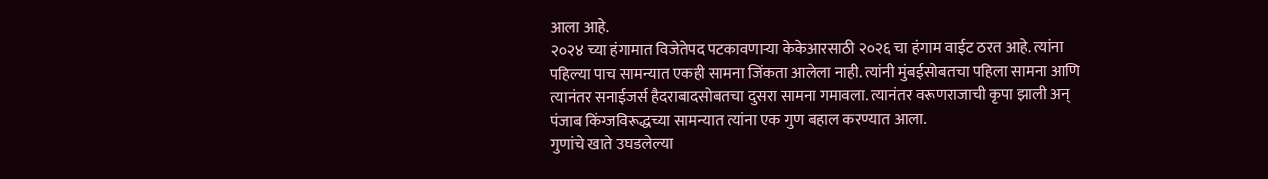आला आहे.
२०२४ च्या हंगामात विजेतेपद पटकावणाऱ्या केकेआरसाठी २०२६ चा हंगाम वाईट ठरत आहे. त्यांना पहिल्या पाच सामन्यात एकही सामना जिंकता आलेला नाही. त्यांनी मुंबईसोबतचा पहिला सामना आणि त्यानंतर सनाईजर्स हैदराबादसोबतचा दुसरा सामना गमावला. त्यानंतर वरूणराजाची कृपा झाली अन् पंजाब किंग्जविरूद्धच्या सामन्यात त्यांना एक गुण बहाल करण्यात आला.
गुणांचे खाते उघडलेल्या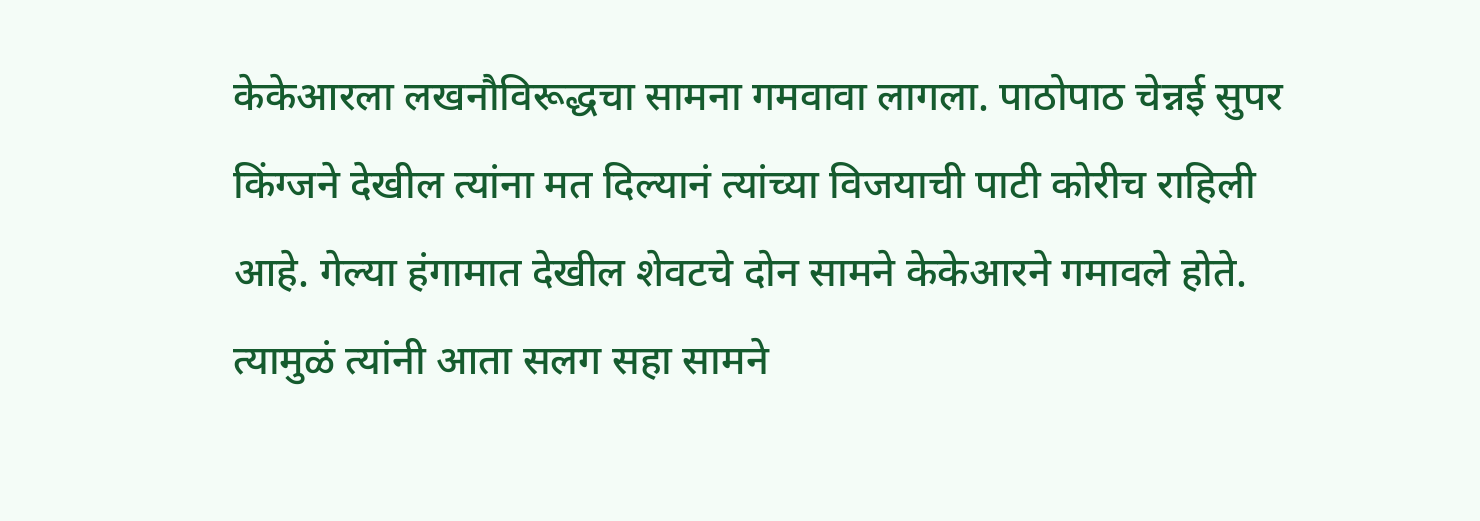केकेआरला लखनौविरूद्धचा सामना गमवावा लागला. पाठोपाठ चेन्नई सुपर किंग्जने देखील त्यांना मत दिल्यानं त्यांच्या विजयाची पाटी कोरीच राहिली आहे. गेल्या हंगामात देखील शेवटचे दोन सामने केकेआरने गमावले होते. त्यामुळं त्यांनी आता सलग सहा सामने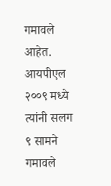गमावले आहेत. आयपीएल २००९ मध्ये त्यांनी सलग ९ सामने गमावले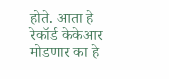होते. आता हे रेकॉर्ड केकेआर मोडणार का हे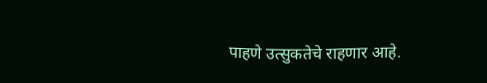पाहणे उत्सुकतेचे राहणार आहे.